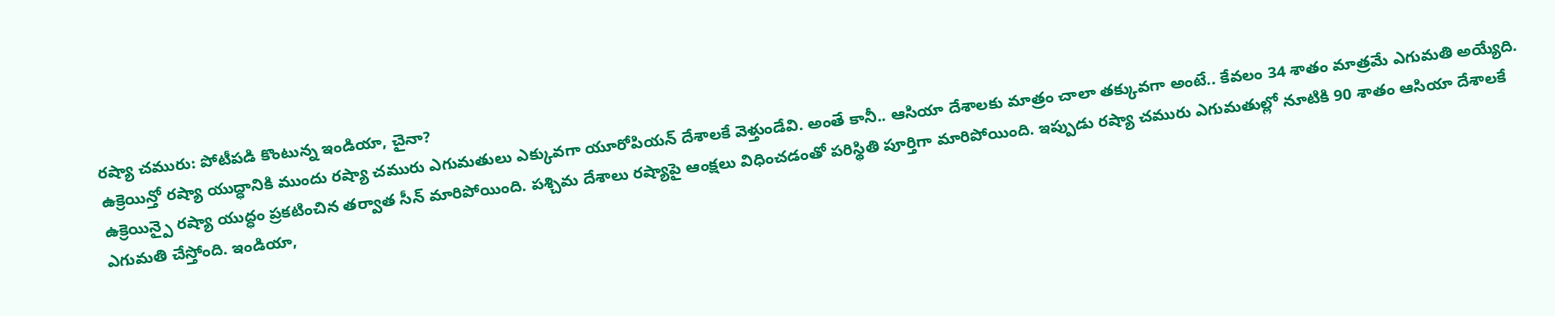రష్యా చమురు: పోటీపడి కొంటున్న ఇండియా, చైనా?
ఉక్రెయిన్తో రష్యా యుద్ధానికి ముందు రష్యా చమురు ఎగుమతులు ఎక్కువగా యూరోపియన్ దేశాలకే వెళ్తుండేవి. అంతే కానీ.. ఆసియా దేశాలకు మాత్రం చాలా తక్కువగా అంటే.. కేవలం 34 శాతం మాత్రమే ఎగుమతి అయ్యేది. ఉక్రెయిన్పై రష్యా యుద్ధం ప్రకటించిన తర్వాత సీన్ మారిపోయింది. పశ్చిమ దేశాలు రష్యాపై ఆంక్షలు విధించడంతో పరిస్థితి పూర్తిగా మారిపోయింది. ఇప్పుడు రష్యా చమురు ఎగుమతుల్లో నూటికి 90 శాతం ఆసియా దేశాలకే ఎగుమతి చేస్తోంది. ఇండియా,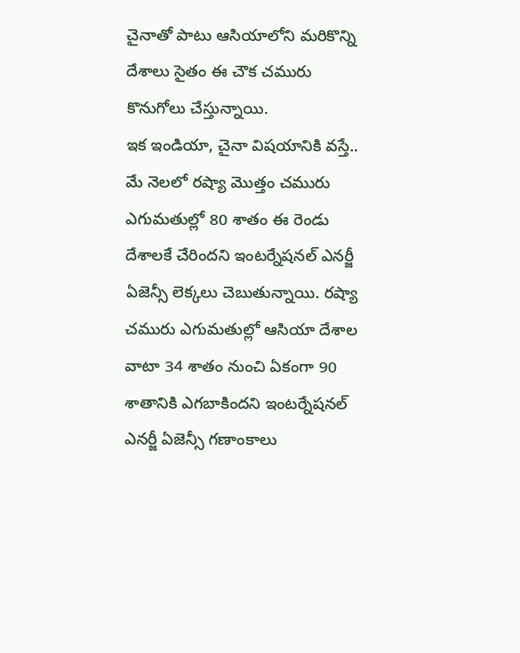చైనాతో పాటు ఆసియాలోని మరికొన్ని దేశాలు సైతం ఈ చౌక చమురు కొనుగోలు చేస్తున్నాయి.
ఇక ఇండియా, చైనా విషయానికి వస్తే.. మే నెలలో రష్యా మొత్తం చమురు ఎగుమతుల్లో 80 శాతం ఈ రెండు దేశాలకే చేరిందని ఇంటర్నేషనల్ ఎనర్జీ ఏజెన్సీ లెక్కలు చెబుతున్నాయి. రష్యా చమురు ఎగుమతుల్లో ఆసియా దేశాల వాటా 34 శాతం నుంచి ఏకంగా 90 శాతానికి ఎగబాకిందని ఇంటర్నేషనల్ ఎనర్జీ ఏజెన్సీ గణాంకాలు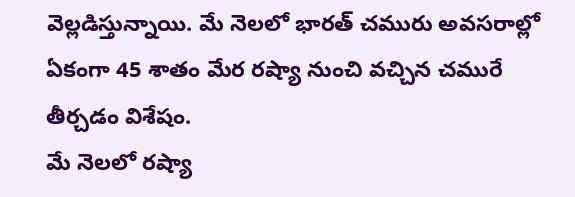వెల్లడిస్తున్నాయి. మే నెలలో భారత్ చమురు అవసరాల్లో ఏకంగా 45 శాతం మేర రష్యా నుంచి వచ్చిన చమురే తీర్చడం విశేషం.
మే నెలలో రష్యా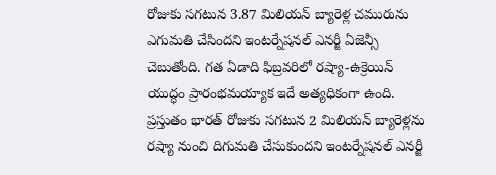రోజుకు సగటున 3.87 మిలియన్ బ్యారెళ్ల చమురును ఎగుమతి చేసిందని ఇంటర్నేషనల్ ఎనర్జీ ఏజెన్సీ చెబుతోంది. గత ఏడాది ఫిబ్రవరిలో రష్యా-ఉక్రెయిన్ యుద్ధం ప్రారంభమయ్యాక ఇదే అత్యధికంగా ఉంది. ప్రస్తుతం భారత్ రోజుకు సగటున 2 మిలియన్ బ్యారెళ్లను రష్యా నుంచి దిగుమతి చేసుకుందని ఇంటర్నేషనల్ ఎనర్జీ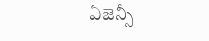ఏజెన్సీ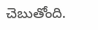చెబుతోంది.